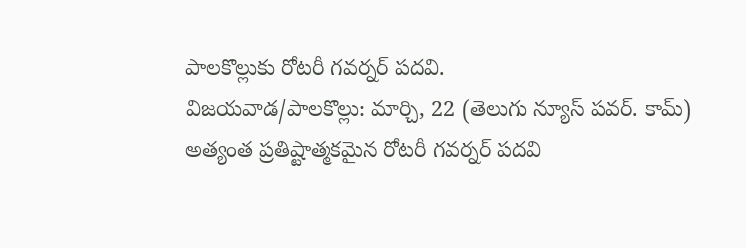పాలకొల్లుకు రోటరీ గవర్నర్ పదవి.
విజయవాడ/పాలకొల్లు: మార్చి, 22 (తెలుగు న్యూస్ పవర్. కామ్) అత్యంత ప్రతిష్టాత్మకమైన రోటరీ గవర్నర్ పదవి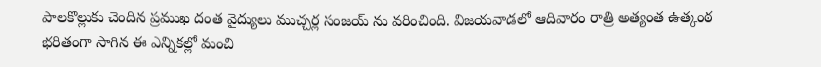పాలకొల్లుకు చెందిన ప్రముఖ దంత వైద్యులు ముచ్చర్ల సంజయ్ ను వరించింది. విజయవాడలో ఆదివారం రాత్రి అత్యంత ఉత్కంఠ భరితంగా సాగిన ఈ ఎన్నికల్లో మంచి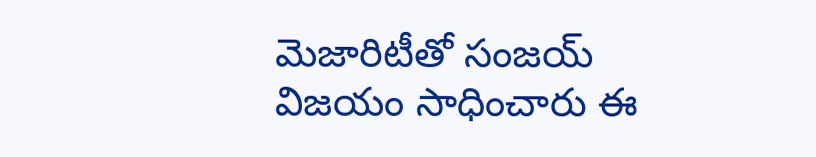మెజారిటీతో సంజయ్ విజయం సాధించారు ఈ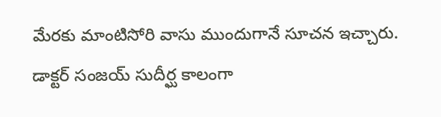మేరకు మాంటిసోరి వాసు ముందుగానే సూచన ఇచ్చారు. డాక్టర్ సంజయ్ సుదీర్ఘ కాలంగా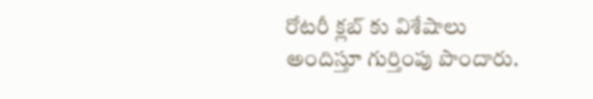రోటరీ క్లబ్ కు విశేషాలు అందిస్తూ గుర్తింపు పొందారు.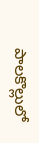పాలకొల్లులో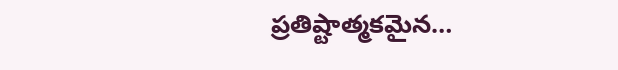ప్రతిష్టాత్మకమైన…